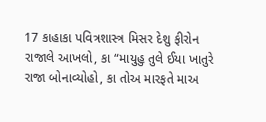17 કાહાકા પવિત્રશાસ્ત્ર મિસર દેશુ ફીરોન રાજાલે આખલો, કા “માયુહુ તુલે ઈયા ખાતુરે રાજા બોનાવ્યોહો, કા તોઅ મારફતે માઅ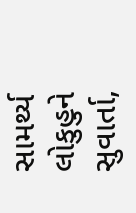સામર્થ્ય લોકુહુને સુવાર્તા,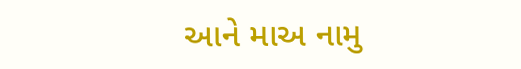આને માઅ નામુ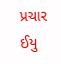પ્રચાર ઈયુ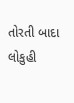તોરતી બાદા લોકુહી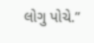લોગુ પોચે.”